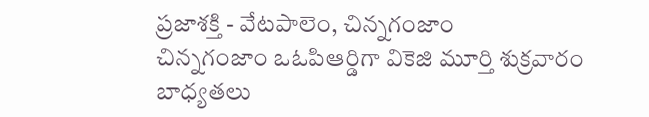ప్రజాశక్తి - వేటపాలెం, చిన్నగంజాం
చిన్నగంజాం ఒఓపిఆర్డిగా వికెజి మూర్తి శుక్రవారం బాధ్యతలు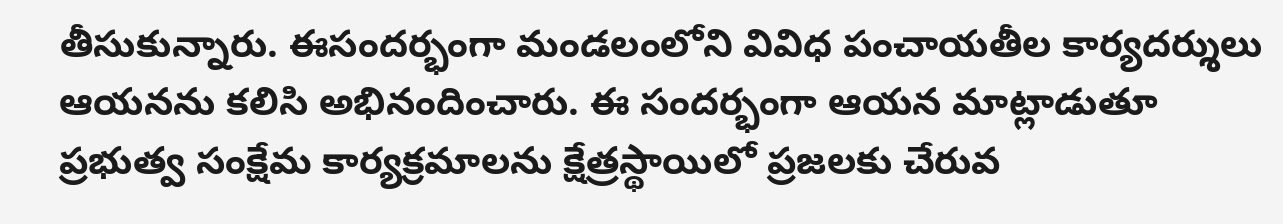తీసుకున్నారు. ఈసందర్భంగా మండలంలోని వివిధ పంచాయతీల కార్యదర్శులు ఆయనను కలిసి అభినందించారు. ఈ సందర్భంగా ఆయన మాట్లాడుతూ ప్రభుత్వ సంక్షేమ కార్యక్రమాలను క్షేత్రస్థాయిలో ప్రజలకు చేరువ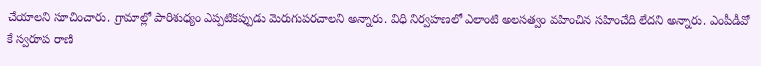చేయాలని సూచించారు. గ్రామాల్లో పారిశుధ్యం ఎప్పటికప్పుడు మెరుగుపరచాలని అన్నారు. విధి నిర్వహణలో ఎలాంటి అలసత్వం వహించిన సహించేది లేదని అన్నారు. ఎంపీడీవో కే స్వరూప రాణి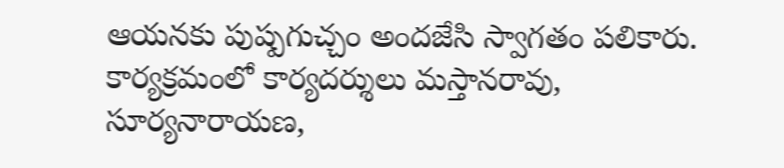ఆయనకు పుష్పగుచ్చం అందజేసి స్వాగతం పలికారు. కార్యక్రమంలో కార్యదర్శులు మస్తానరావు, సూర్యనారాయణ,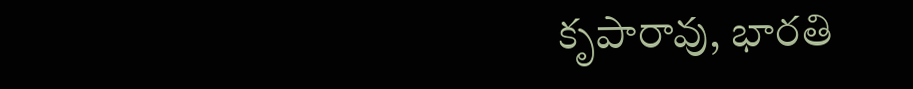కృపారావు, భారతి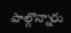పాల్గొన్నారు